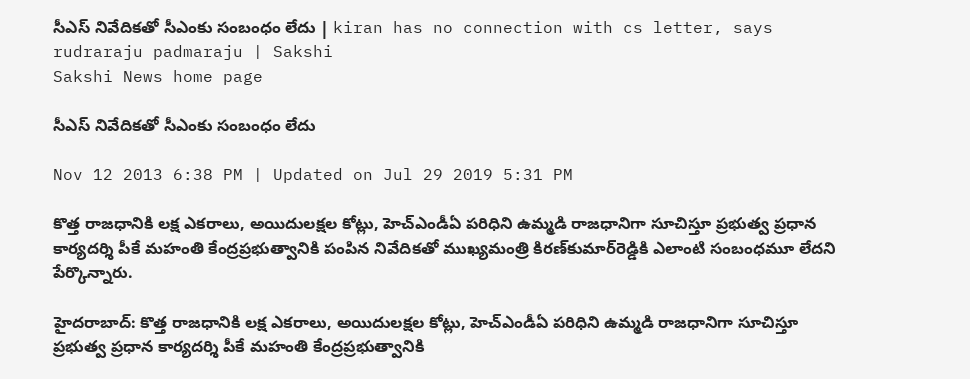సీఎస్ నివేదికతో సీఎంకు సంబంధం లేదు | kiran has no connection with cs letter, says rudraraju padmaraju | Sakshi
Sakshi News home page

సీఎస్ నివేదికతో సీఎంకు సంబంధం లేదు

Nov 12 2013 6:38 PM | Updated on Jul 29 2019 5:31 PM

కొత్త రాజధానికి లక్ష ఎకరాలు, అయిదులక్షల కోట్లు, హెచ్‌ఎండీఏ పరిధిని ఉమ్మడి రాజధానిగా సూచిస్తూ ప్రభుత్వ ప్రధాన కార్యదర్శి పీకే మహంతి కేంద్రప్రభుత్వానికి పంపిన నివేదికతో ముఖ్యమంత్రి కిరణ్‌కుమార్‌రెడ్డికి ఎలాంటి సంబంధమూ లేదని పేర్కొన్నారు.

హైదరాబాద్: కొత్త రాజధానికి లక్ష ఎకరాలు, అయిదులక్షల కోట్లు, హెచ్‌ఎండీఏ పరిధిని ఉమ్మడి రాజధానిగా సూచిస్తూ ప్రభుత్వ ప్రధాన కార్యదర్శి పీకే మహంతి కేంద్రప్రభుత్వానికి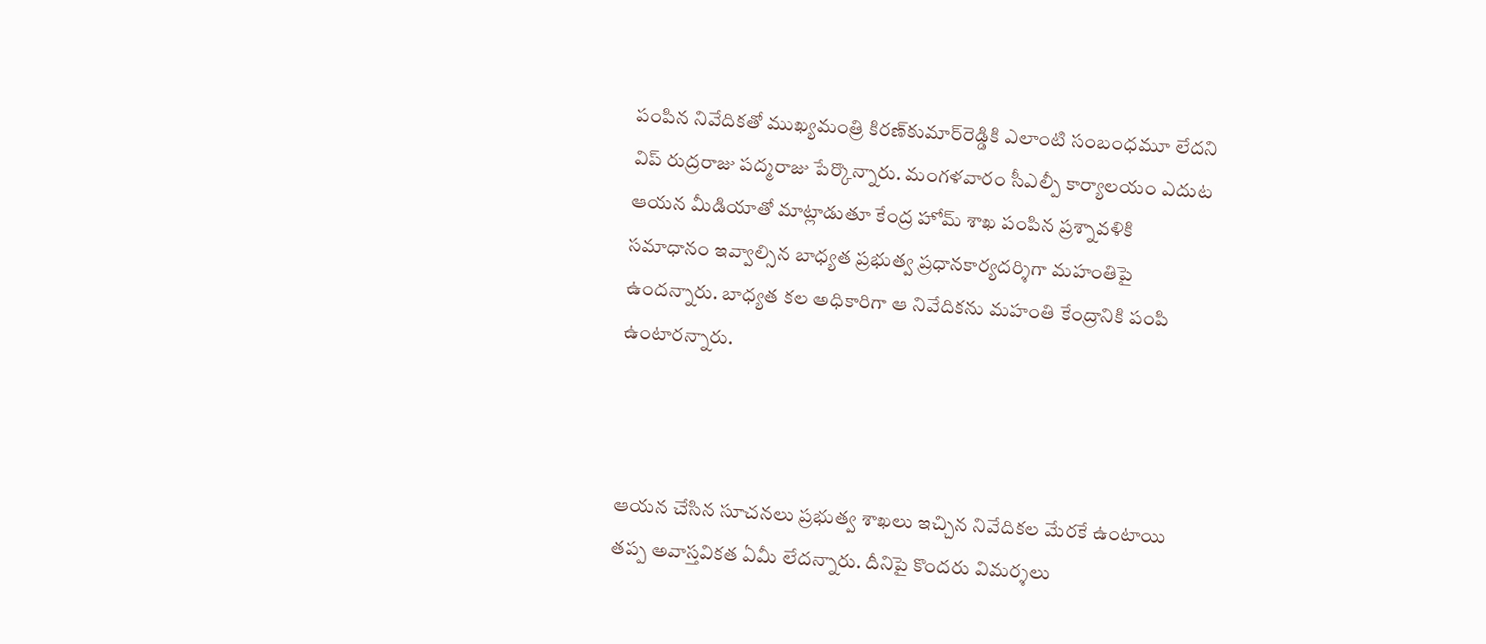పంపిన నివేదికతో ముఖ్యమంత్రి కిరణ్‌కుమార్‌రెడ్డికి ఎలాంటి సంబంధమూ లేదని విప్ రుద్రరాజు పద్మరాజు పేర్కొన్నారు. మంగళవారం సీఎల్పీ కార్యాలయం ఎదుట ఆయన మీడియాతో మాట్లాడుతూ కేంద్ర హోమ్ శాఖ పంపిన ప్రశ్నావళికి సమాధానం ఇవ్వాల్సిన బాధ్యత ప్రభుత్వ ప్రధానకార్యదర్శిగా మహంతిపై ఉందన్నారు. బాధ్యత కల అధికారిగా ఆ నివేదికను మహంతి కేంద్రానికి పంపి ఉంటారన్నారు.



ఆయన చేసిన సూచనలు ప్రభుత్వ శాఖలు ఇచ్చిన నివేదికల మేరకే ఉంటాయి తప్ప అవాస్తవికత ఏమీ లేదన్నారు. దీనిపై కొందరు విమర్శలు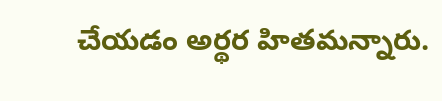చేయడం అర్థర హితమన్నారు.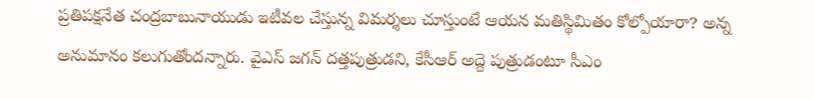ప్రతిపక్షనేత చంద్రబాబునాయుడు ఇటీవల చేస్తున్న విమర్శలు చూస్తుంటే ఆయన మతిస్థిమితం కోల్పోయారా? అన్న అనుమానం కలుగుతోందన్నారు. వైఎస్ జగన్ దత్తపుత్రుడని, కేసీఆర్ అద్దె పుత్రుడంటూ సీఎం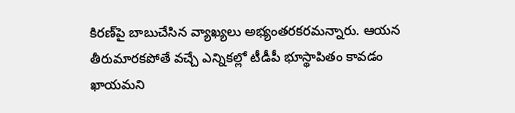కిరణ్‌పై బాబుచేసిన వ్యాఖ్యలు అభ్యంతరకరమన్నారు. ఆయన తీరుమారకపోతే వచ్చే ఎన్నికల్లో టీడీపీ భూస్థాపితం కావడం ఖాయమని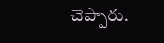చెప్పారు.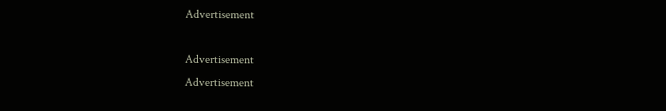Advertisement

Advertisement
Advertisement